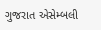ગુજરાત એસેમ્બલી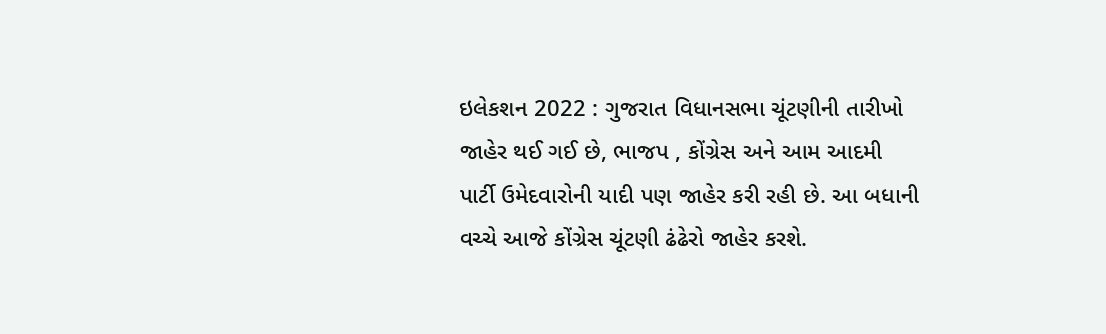ઇલેકશન 2022 : ગુજરાત વિધાનસભા ચૂંટણીની તારીખો જાહેર થઈ ગઈ છે, ભાજપ , કોંગ્રેસ અને આમ આદમી પાર્ટી ઉમેદવારોની યાદી પણ જાહેર કરી રહી છે. આ બધાની વચ્ચે આજે કોંગ્રેસ ચૂંટણી ઢંઢેરો જાહેર કરશે.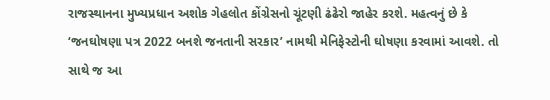રાજસ્થાનના મુખ્યપ્રધાન અશોક ગેહલોત કોંગ્રેસનો ચૂંટણી ઢંઢેરો જાહેર કરશે. મહત્વનું છે કે ‘જનઘોષણા પત્ર 2022 બનશે જનતાની સરકાર’ નામથી મેનિફેસ્ટોની ઘોષણા કરવામાં આવશે. તો સાથે જ આ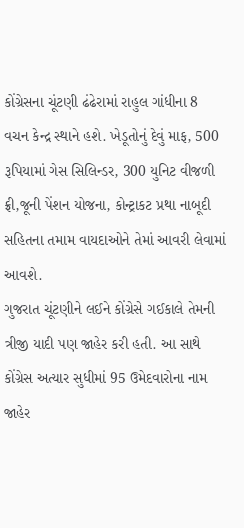કોંગ્રેસના ચૂંટણી ઢંઢેરામાં રાહુલ ગાંધીના 8 વચન કેન્દ્ર સ્થાને હશે. ખેડૂતોનું દેવું માફ, 500 રૂપિયામાં ગેસ સિલિન્ડર, 300 યુનિટ વીજળી ફ્રી,જૂની પેંશન યોજના, કોન્ટ્રાકટ પ્રથા નાબૂદી સહિતના તમામ વાયદાઓને તેમાં આવરી લેવામાં આવશે.
ગુજરાત ચૂંટણીને લઈને કોંગ્રેસે ગઈકાલે તેમની ત્રીજી યાદી પણ જાહેર કરી હતી. આ સાથે કોંગ્રેસ અત્યાર સુધીમાં 95 ઉમેદવારોના નામ જાહેર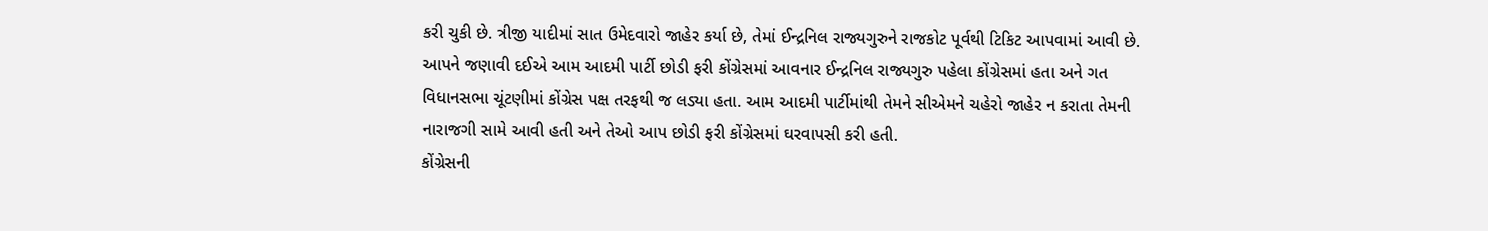કરી ચુકી છે. ત્રીજી યાદીમાં સાત ઉમેદવારો જાહેર કર્યા છે, તેમાં ઈન્દ્રનિલ રાજ્યગુરુને રાજકોટ પૂર્વથી ટિકિટ આપવામાં આવી છે. આપને જણાવી દઈએ આમ આદમી પાર્ટી છોડી ફરી કોંગ્રેસમાં આવનાર ઈન્દ્રનિલ રાજ્યગુરુ પહેલા કોંગ્રેસમાં હતા અને ગત વિધાનસભા ચૂંટણીમાં કોંગ્રેસ પક્ષ તરફથી જ લડ્યા હતા. આમ આદમી પાર્ટીમાંથી તેમને સીએમને ચહેરો જાહેર ન કરાતા તેમની નારાજગી સામે આવી હતી અને તેઓ આપ છોડી ફરી કોંગ્રેસમાં ઘરવાપસી કરી હતી.
કોંગ્રેસની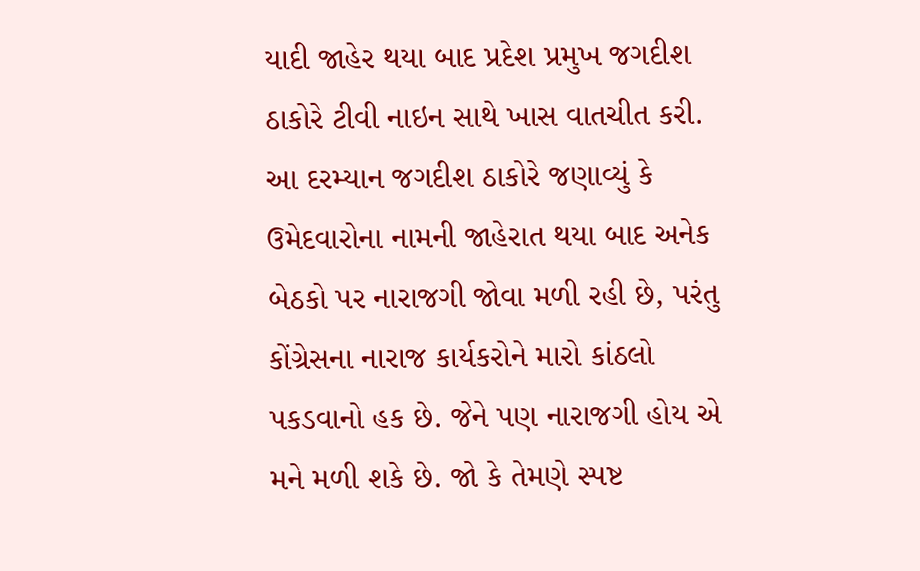યાદી જાહેર થયા બાદ પ્રદેશ પ્રમુખ જગદીશ ઠાકોરે ટીવી નાઇન સાથે ખાસ વાતચીત કરી. આ દરમ્યાન જગદીશ ઠાકોરે જણાવ્યું કે ઉમેદવારોના નામની જાહેરાત થયા બાદ અનેક બેઠકો પર નારાજગી જોવા મળી રહી છે, પરંતુ કોંગ્રેસના નારાજ કાર્યકરોને મારો કાંઠલો પકડવાનો હક છે. જેને પણ નારાજગી હોય એ મને મળી શકે છે. જો કે તેમણે સ્પષ્ટ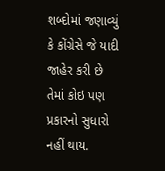શબ્દોમાં જણાવ્યું કે કોંગ્રેસે જે યાદી જાહેર કરી છે તેમાં કોઇ પણ પ્રકારનો સુધારો નહીં થાય.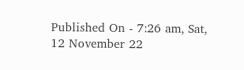Published On - 7:26 am, Sat, 12 November 22